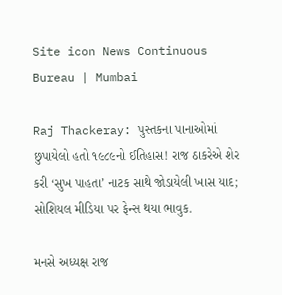Site icon News Continuous Bureau | Mumbai

Raj Thackeray: પુસ્તકના પાનાઓમાં છુપાયેલો હતો ૧૯૮૯નો ઈતિહાસ! રાજ ઠાકરેએ શેર કરી ‘સુખ પાહતા’ નાટક સાથે જોડાયેલી ખાસ યાદ; સોશિયલ મીડિયા પર ફેન્સ થયા ભાવુક.

મનસે અધ્યક્ષ રાજ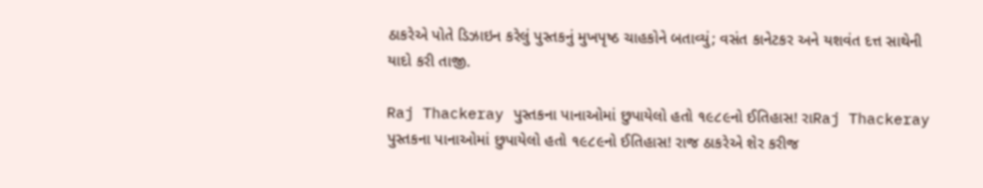ઠાકરેએ પોતે ડિઝાઇન કરેલું પુસ્તકનું મુખપૃષ્ઠ ચાહકોને બતાવ્યું; વસંત કાનેટકર અને યશવંત દત્ત સાથેની યાદો કરી તાજી.

Raj Thackeray પુસ્તકના પાનાઓમાં છુપાયેલો હતો ૧૯૮૯નો ઈતિહાસ! રાRaj Thackeray પુસ્તકના પાનાઓમાં છુપાયેલો હતો ૧૯૮૯નો ઈતિહાસ! રાજ ઠાકરેએ શેર કરીજ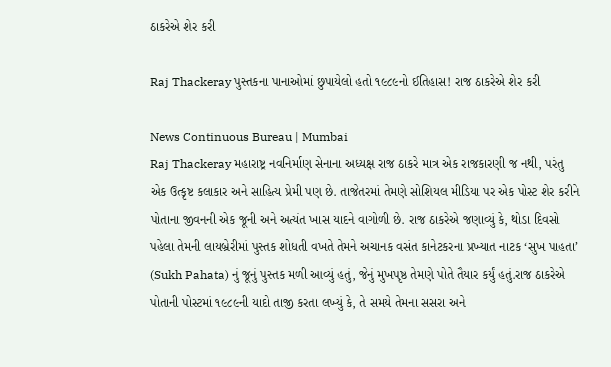ઠાકરેએ શેર કરી

Raj Thackeray પુસ્તકના પાનાઓમાં છુપાયેલો હતો ૧૯૮૯નો ઈતિહાસ! રાજ ઠાકરેએ શેર કરી

News Continuous Bureau | Mumbai
Raj Thackeray મહારાષ્ટ્ર નવનિર્માણ સેનાના અધ્યક્ષ રાજ ઠાકરે માત્ર એક રાજકારણી જ નથી, પરંતુ એક ઉત્કૃષ્ટ કલાકાર અને સાહિત્ય પ્રેમી પણ છે. તાજેતરમાં તેમણે સોશિયલ મીડિયા પર એક પોસ્ટ શેર કરીને પોતાના જીવનની એક જૂની અને અત્યંત ખાસ યાદને વાગોળી છે. રાજ ઠાકરેએ જણાવ્યું કે, થોડા દિવસો પહેલા તેમની લાયબ્રેરીમાં પુસ્તક શોધતી વખતે તેમને અચાનક વસંત કાનેટકરના પ્રખ્યાત નાટક ‘સુખ પાહતા’ (Sukh Pahata) નું જૂનું પુસ્તક મળી આવ્યું હતું, જેનું મુખપૃષ્ઠ તેમણે પોતે તૈયાર કર્યું હતું.રાજ ઠાકરેએ પોતાની પોસ્ટમાં ૧૯૮૯ની યાદો તાજી કરતા લખ્યું કે, તે સમયે તેમના સસરા અને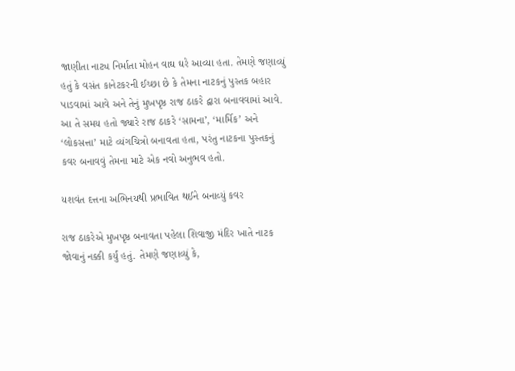જાણીતા નાટ્ય નિર્માતા મોહન વાઘ ઘરે આવ્યા હતા. તેમણે જણાવ્યું હતું કે વસંત કાનેટકરની ઈચ્છા છે કે તેમના નાટકનું પુસ્તક બહાર પાડવામાં આવે અને તેનું મુખપૃષ્ઠ રાજ ઠાકરે દ્વારા બનાવવામાં આવે. આ તે સમય હતો જ્યારે રાજ ઠાકરે ‘સામના’, ‘માર્મિક’ અને ‘લોકસત્તા’ માટે વ્યંગચિત્રો બનાવતા હતા, પરંતુ નાટકના પુસ્તકનું કવર બનાવવું તેમના માટે એક નવો અનુભવ હતો.

યશવંત દત્તના અભિનયથી પ્રભાવિત થઈને બનાવ્યું કવર

રાજ ઠાકરેએ મુખપૃષ્ઠ બનાવતા પહેલા શિવાજી મંદિર ખાતે નાટક જોવાનું નક્કી કર્યું હતું. તેમણે જણાવ્યું કે,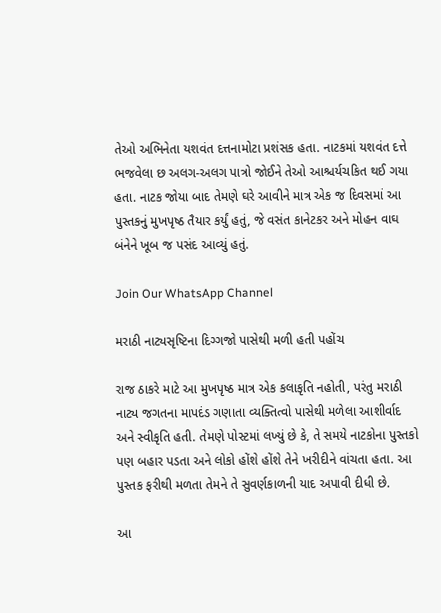તેઓ અભિનેતા યશવંત દત્તનામોટા પ્રશંસક હતા. નાટકમાં યશવંત દત્તે ભજવેલા છ અલગ-અલગ પાત્રો જોઈને તેઓ આશ્ચર્યચકિત થઈ ગયા હતા. નાટક જોયા બાદ તેમણે ઘરે આવીને માત્ર એક જ દિવસમાં આ પુસ્તકનું મુખપૃષ્ઠ તૈયાર કર્યું હતું, જે વસંત કાનેટકર અને મોહન વાઘ બંનેને ખૂબ જ પસંદ આવ્યું હતું.

Join Our WhatsApp Channel

મરાઠી નાટ્યસૃષ્ટિના દિગ્ગજો પાસેથી મળી હતી પહોંચ

રાજ ઠાકરે માટે આ મુખપૃષ્ઠ માત્ર એક કલાકૃતિ નહોતી, પરંતુ મરાઠી નાટ્ય જગતના માપદંડ ગણાતા વ્યક્તિત્વો પાસેથી મળેલા આશીર્વાદ અને સ્વીકૃતિ હતી. તેમણે પોસ્ટમાં લખ્યું છે કે, તે સમયે નાટકોના પુસ્તકો પણ બહાર પડતા અને લોકો હોંશે હોંશે તેને ખરીદીને વાંચતા હતા. આ પુસ્તક ફરીથી મળતા તેમને તે સુવર્ણકાળની યાદ અપાવી દીધી છે.

આ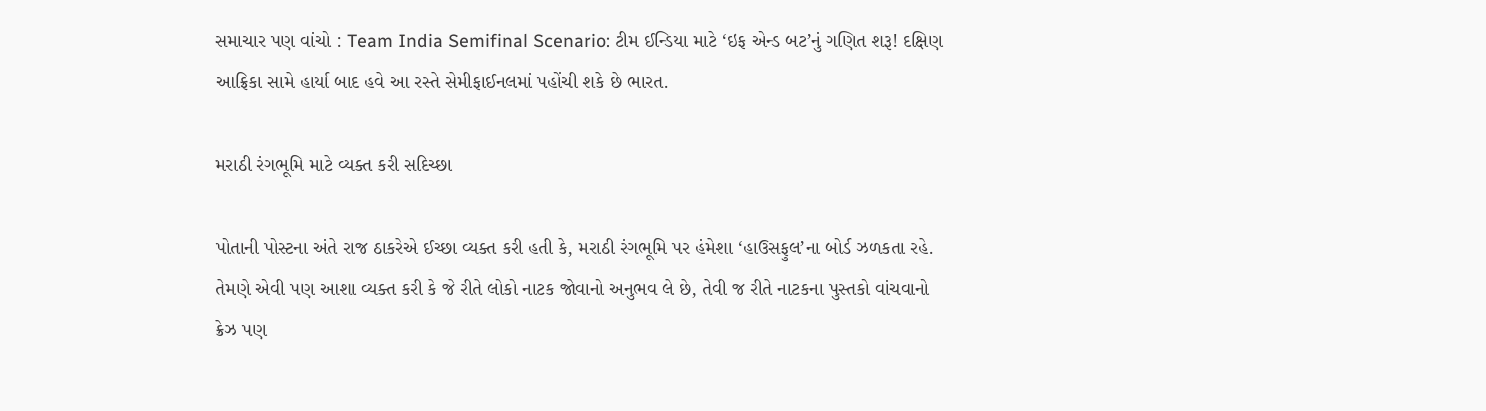સમાચાર પણ વાંચો : Team India Semifinal Scenario: ટીમ ઈન્ડિયા માટે ‘ઇફ એન્ડ બટ’નું ગણિત શરૂ! દક્ષિણ આફ્રિકા સામે હાર્યા બાદ હવે આ રસ્તે સેમીફાઈનલમાં પહોંચી શકે છે ભારત.

મરાઠી રંગભૂમિ માટે વ્યક્ત કરી સદિચ્છા

પોતાની પોસ્ટના અંતે રાજ ઠાકરેએ ઈચ્છા વ્યક્ત કરી હતી કે, મરાઠી રંગભૂમિ પર હંમેશા ‘હાઉસફુલ’ના બોર્ડ ઝળકતા રહે. તેમણે એવી પણ આશા વ્યક્ત કરી કે જે રીતે લોકો નાટક જોવાનો અનુભવ લે છે, તેવી જ રીતે નાટકના પુસ્તકો વાંચવાનો ક્રેઝ પણ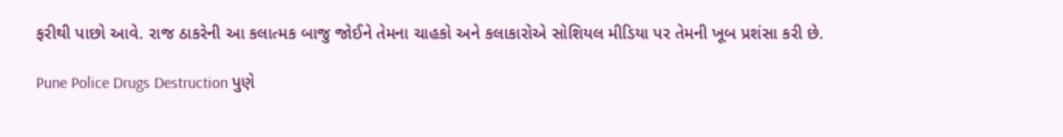ફરીથી પાછો આવે. રાજ ઠાકરેની આ કલાત્મક બાજુ જોઈને તેમના ચાહકો અને કલાકારોએ સોશિયલ મીડિયા પર તેમની ખૂબ પ્રશંસા કરી છે.

Pune Police Drugs Destruction પુણે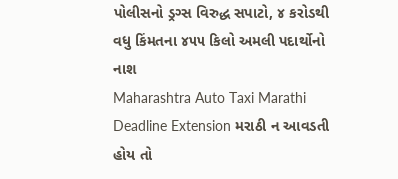પોલીસનો ડ્રગ્સ વિરુદ્ધ સપાટો, ૪ કરોડથી વધુ કિંમતના ૪૫૫ કિલો અમલી પદાર્થોનો નાશ
Maharashtra Auto Taxi Marathi Deadline Extension મરાઠી ન આવડતી હોય તો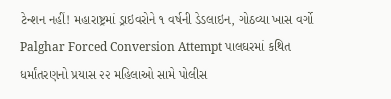ટેન્શન નહીં! મહારાષ્ટ્રમાં ડ્રાઇવરોને ૧ વર્ષની ડેડલાઇન, ગોઠવ્યા ખાસ વર્ગો
Palghar Forced Conversion Attempt પાલઘરમાં કથિત ધર્માંતરણનો પ્રયાસ ૨૨ મહિલાઓ સામે પોલીસ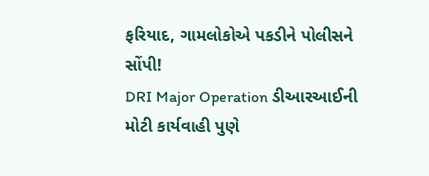ફરિયાદ, ગામલોકોએ પકડીને પોલીસને સોંપી!
DRI Major Operation ડીઆરઆઈની મોટી કાર્યવાહી પુણે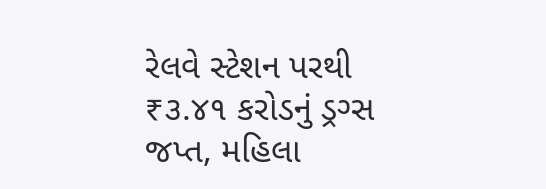રેલવે સ્ટેશન પરથી ₹૩.૪૧ કરોડનું ડ્રગ્સ જપ્ત, મહિલા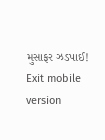મુસાફર ઝડપાઈ!
Exit mobile version